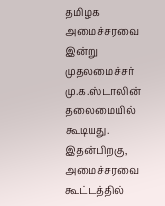தமிழக அமைச்சரவை இன்று முதலமைச்சர் மு.க.ஸ்டாலின் தலைமையில் கூடியது.
இதன்பிறகு, அமைச்சரவை கூட்டத்தில்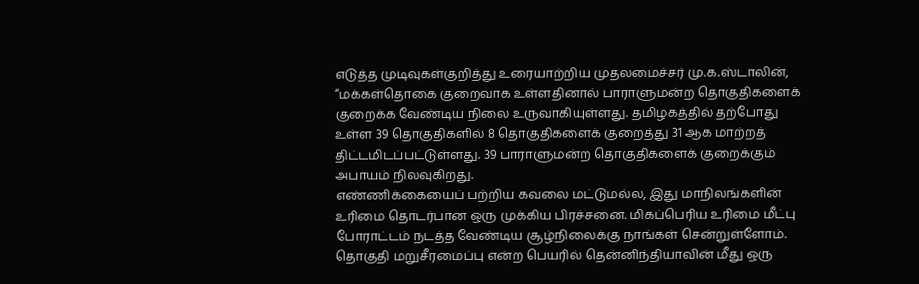எடுத்த முடிவுகள்குறித்து உரையாற்றிய முதலமைச்சர் மு.க.ஸ்டாலின், “மக்கள்தொகை குறைவாக உள்ளதினால் பாராளுமன்ற தொகுதிகளைக் குறைக்க வேண்டிய நிலை உருவாகியுள்ளது. தமிழகத்தில் தற்போது உள்ள 39 தொகுதிகளில் 8 தொகுதிகளைக் குறைத்து 31 ஆக மாற்றத் திட்டமிடப்பட்டுள்ளது. 39 பாராளுமன்ற தொகுதிகளைக் குறைக்கும் அபாயம் நிலவுகிறது.
எண்ணிக்கையைப் பற்றிய கவலை மட்டுமல்ல, இது மாநிலங்களின் உரிமை தொடர்பான ஒரு முக்கிய பிரச்சனை. மிகப்பெரிய உரிமை மீட்பு போராட்டம் நடத்த வேண்டிய சூழ்நிலைக்கு நாங்கள் சென்றுள்ளோம். தொகுதி மறுசீரமைப்பு என்ற பெயரில் தென்னிந்தியாவின் மீது ஒரு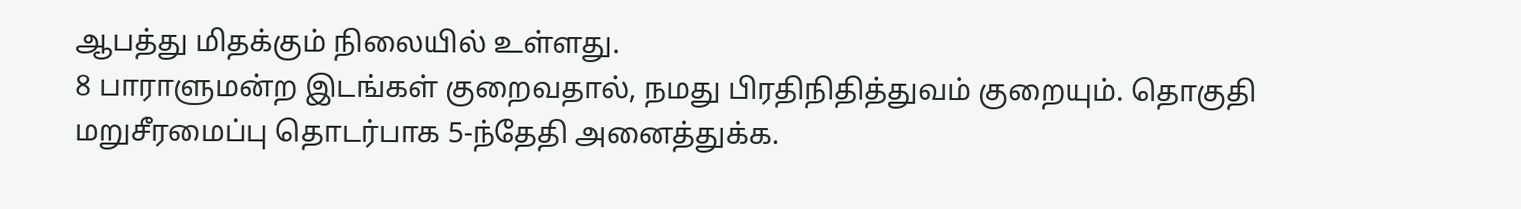ஆபத்து மிதக்கும் நிலையில் உள்ளது.
8 பாராளுமன்ற இடங்கள் குறைவதால், நமது பிரதிநிதித்துவம் குறையும். தொகுதி மறுசீரமைப்பு தொடர்பாக 5-ந்தேதி அனைத்துக்க.